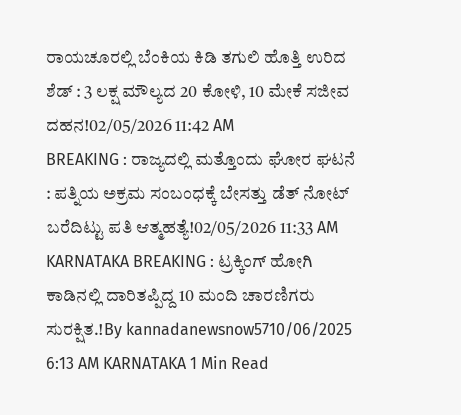ರಾಯಚೂರಲ್ಲಿ ಬೆಂಕಿಯ ಕಿಡಿ ತಗುಲಿ ಹೊತ್ತಿ ಉರಿದ ಶೆಡ್ : 3 ಲಕ್ಷ ಮೌಲ್ಯದ 20 ಕೋಳಿ, 10 ಮೇಕೆ ಸಜೀವ ದಹನ!02/05/2026 11:42 AM
BREAKING : ರಾಜ್ಯದಲ್ಲಿ ಮತ್ತೊಂದು ಘೋರ ಘಟನೆ : ಪತ್ನಿಯ ಅಕ್ರಮ ಸಂಬಂಧಕ್ಕೆ ಬೇಸತ್ತು ಡೆತ್ ನೋಟ್ ಬರೆದಿಟ್ಟು ಪತಿ ಆತ್ಮಹತ್ಯೆ!02/05/2026 11:33 AM
KARNATAKA BREAKING : ಟ್ರಕ್ಕಿಂಗ್ ಹೋಗಿ ಕಾಡಿನಲ್ಲಿ ದಾರಿತಪ್ಪಿದ್ದ 10 ಮಂದಿ ಚಾರಣಿಗರು ಸುರಕ್ಷಿತ.!By kannadanewsnow5710/06/2025 6:13 AM KARNATAKA 1 Min Read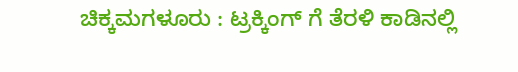ಚಿಕ್ಕಮಗಳೂರು : ಟ್ರಕ್ಕಿಂಗ್ ಗೆ ತೆರಳಿ ಕಾಡಿನಲ್ಲಿ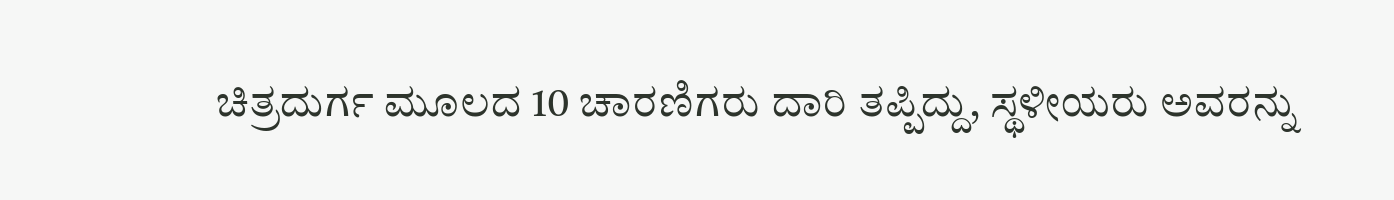ಚಿತ್ರದುರ್ಗ ಮೂಲದ 10 ಚಾರಣಿಗರು ದಾರಿ ತಪ್ಪಿದ್ದು, ಸ್ಥಳೀಯರು ಅವರನ್ನು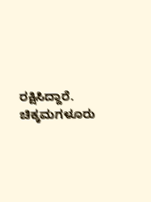ರಕ್ಷಿಸಿದ್ದಾರೆ. ಚಿಕ್ಕಮಗಳೂರು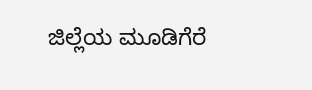ಜಿಲ್ಲೆಯ ಮೂಡಿಗೆರೆ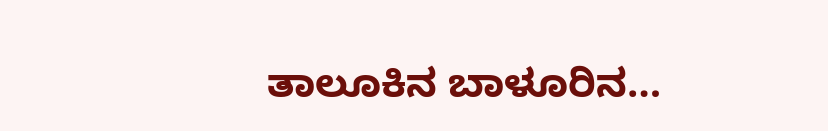ತಾಲೂಕಿನ ಬಾಳೂರಿನ…